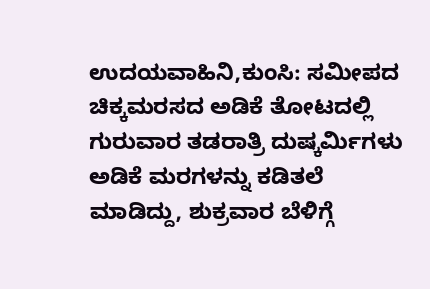ಉದಯವಾಹಿನಿ,ಕುಂಸಿ: ಸಮೀಪದ ಚಿಕ್ಕಮರಸದ ಅಡಿಕೆ ತೋಟದಲ್ಲಿ ಗುರುವಾರ ತಡರಾತ್ರಿ ದುಷ್ಕರ್ಮಿಗಳು ಅಡಿಕೆ ಮರಗಳನ್ನು ಕಡಿತಲೆ ಮಾಡಿದ್ದು, ಶುಕ್ರವಾರ ಬೆಳಿಗ್ಗೆ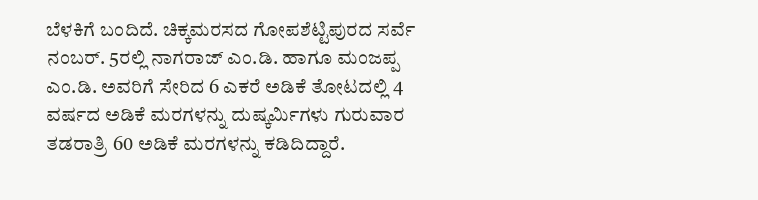ಬೆಳಕಿಗೆ ಬಂದಿದೆ. ಚಿಕ್ಕಮರಸದ ಗೋಪಶೆಟ್ಟಿಪುರದ ಸರ್ವೆ ನಂಬರ್. 5ರಲ್ಲಿ ನಾಗರಾಜ್ ಎಂ.ಡಿ. ಹಾಗೂ ಮಂಜಪ್ಪ ಎಂ.ಡಿ. ಅವರಿಗೆ ಸೇರಿದ 6 ಎಕರೆ ಅಡಿಕೆ ತೋಟದಲ್ಲಿ 4 ವರ್ಷದ ಅಡಿಕೆ ಮರಗಳನ್ನು ದುಷ್ಕರ್ಮಿಗಳು ಗುರುವಾರ ತಡರಾತ್ರಿ 60 ಅಡಿಕೆ ಮರಗಳನ್ನು ಕಡಿದಿದ್ದಾರೆ.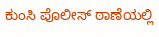ಕುಂಸಿ ಪೊಲೀಸ್ ಠಾಣೆಯಲ್ಲಿ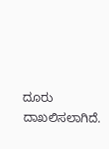ದೂರು ದಾಖಲಿಸಲಾಗಿದೆ.